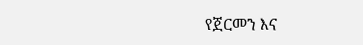የጀርመን እና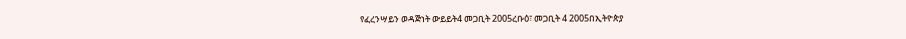የፈረንሣይን ወዳጅነት ውይይት4 መጋቢት 2005ረቡዕ፣ መጋቢት 4 2005በኢትዮጵያ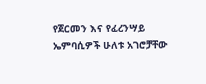የጀርመን እና የፈረንሣይ ኤምባሲዎች ሁለቱ አገሮቻቸው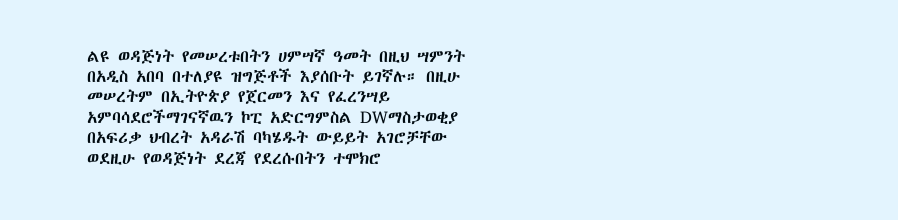ልዩ ወዳጅነት የመሠረቱበትን ሀምሣኛ ዓመት በዚህ ሣምንት በአዲስ አበባ በተለያዩ ዝግጅቶች እያሰቡት ይገኛሉ። በዚሁ መሠረትም በኢትዮጵያ የጀርመን እና የፈረንሣይ አምባሳደሮችማገናኛዉን ኮፒ አድርግምስል DWማስታወቂያ በአፍሪቃ ህብረት አዳራሽ ባካሄዱት ውይይት አገሮቻቸው ወደዚሁ የወዳጅነት ደረጃ የደረሱበትን ተሞክሮ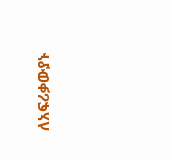ለአፍሪቃውያኑ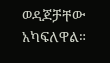ወዳጆቻቸው አካፍለዋል።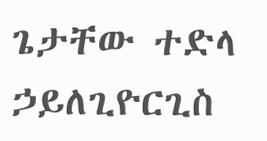ጌታቸው ተድላ ኃይለጊዮርጊስ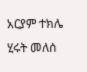አርያም ተክሌ ሂሩት መለሰ